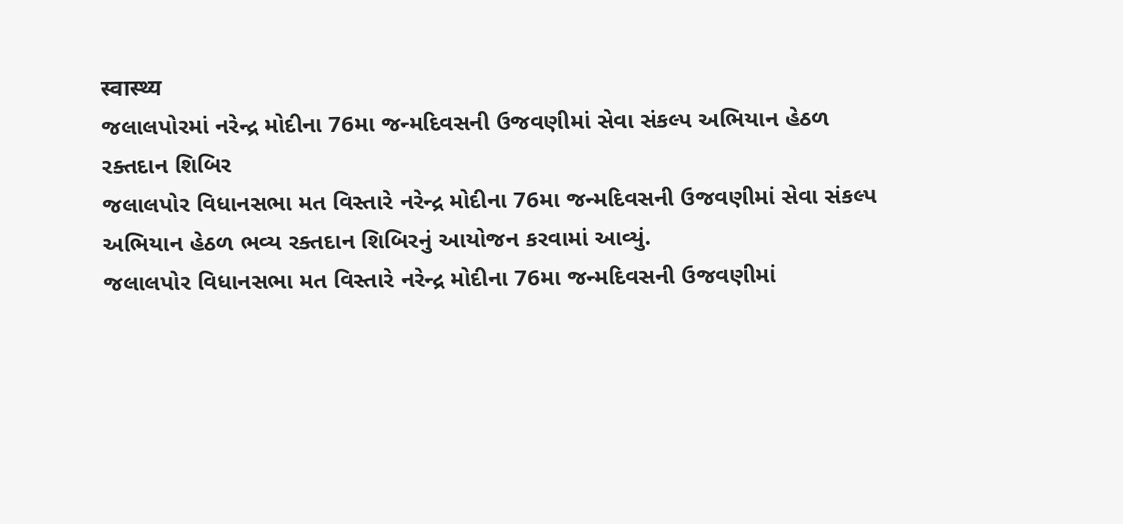स्वास्थ्य
જલાલપોરમાં નરેન્દ્ર મોદીના 76મા જન્મદિવસની ઉજવણીમાં સેવા સંકલ્પ અભિયાન હેઠળ રક્તદાન શિબિર
જલાલપોર વિધાનસભા મત વિસ્તારે નરેન્દ્ર મોદીના 76મા જન્મદિવસની ઉજવણીમાં સેવા સંકલ્પ અભિયાન હેઠળ ભવ્ય રક્તદાન શિબિરનું આયોજન કરવામાં આવ્યું.
જલાલપોર વિધાનસભા મત વિસ્તારે નરેન્દ્ર મોદીના 76મા જન્મદિવસની ઉજવણીમાં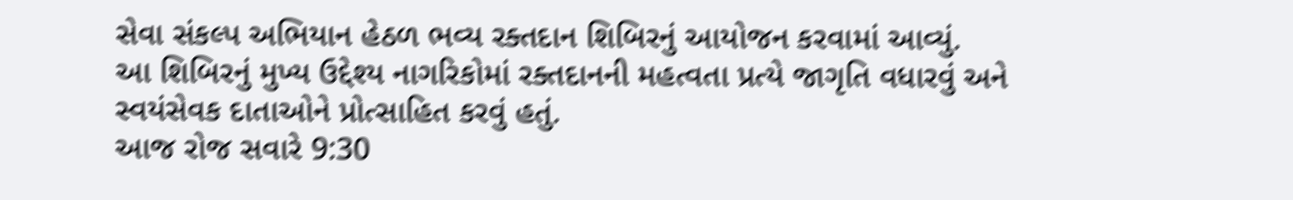સેવા સંકલ્પ અભિયાન હેઠળ ભવ્ય રક્તદાન શિબિરનું આયોજન કરવામાં આવ્યું.
આ શિબિરનું મુખ્ય ઉદ્દેશ્ય નાગરિકોમાં રક્તદાનની મહત્વતા પ્રત્યે જાગૃતિ વધારવું અને સ્વયંસેવક દાતાઓને પ્રોત્સાહિત કરવું હતું.
આજ રોજ સવારે 9:30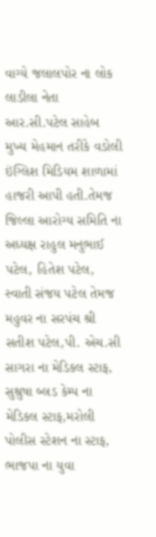વાગ્યે જલાલપોર ના લોક લાડીલા નેતા આર.સી.પટેલ સાહેબ મુખ્ય મેહમાન તરીકે વડોલી ઇંગ્લિશ મિડિયમ શાળામાં હાજરી આપી હતી.તેમજ જિલ્લા આરોગ્ય સમિતિ ના અધ્યક્ષ રાહુલ મનુભાઈ પટેલ, હિતેશ પટેલ, સ્વાતી સંજય પટેલ તેમજ મહુવર ના સરપંચ શ્રી સતીશ પટેલ,પી. એચ.સી સાગરા ના મેડિકલ સ્ટાફ, સુશ્રુષા બ્લડ કેમ્પ ના મેડિકલ સ્ટાફ,મરોલી પોલીસ સ્ટેશન ના સ્ટાફ, ભાજપા ના યુવા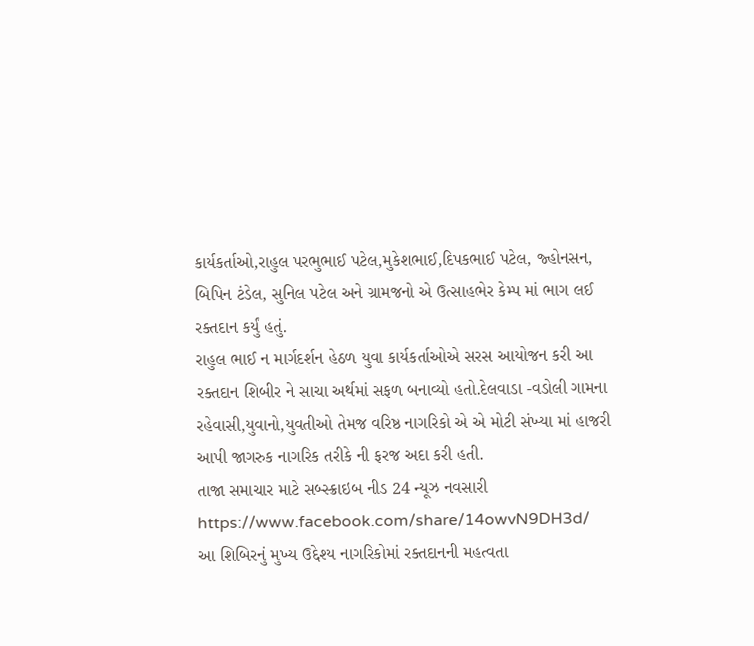કાર્યકર્તાઓ,રાહુલ પરભુભાઈ પટેલ,મુકેશભાઈ,દિપકભાઈ પટેલ, જ્હોનસન, બિપિન ટંડેલ, સુનિલ પટેલ અને ગ્રામજનો એ ઉત્સાહભેર કેમ્પ માં ભાગ લઈ રક્તદાન કર્યું હતું.
રાહુલ ભાઈ ન માર્ગદર્શન હેઠળ યુવા કાર્યકર્તાઓએ સરસ આયોજન કરી આ રક્તદાન શિબીર ને સાચા અર્થમાં સફળ બનાવ્યો હતો.દેલવાડા -વડોલી ગામના રહેવાસી,યુવાનો,યુવતીઓ તેમજ વરિષ્ઠ નાગરિકો એ એ મોટી સંખ્યા માં હાજરી આપી જાગરુક નાગરિક તરીકે ની ફરજ અદા કરી હતી.
તાજા સમાચાર માટે સબ્સ્ક્રાઇબ નીડ 24 ન્યૂઝ નવસારી
https://www.facebook.com/share/14owvN9DH3d/
આ શિબિરનું મુખ્ય ઉદ્દેશ્ય નાગરિકોમાં રક્તદાનની મહત્વતા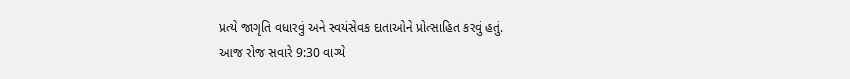પ્રત્યે જાગૃતિ વધારવું અને સ્વયંસેવક દાતાઓને પ્રોત્સાહિત કરવું હતું.
આજ રોજ સવારે 9:30 વાગ્યે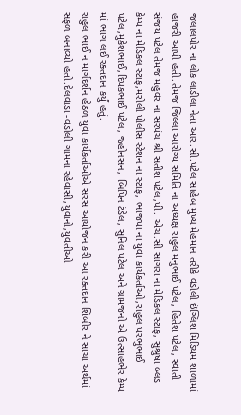જલાલપોર ના લોક લાડીલા નેતા આર.સી.પટેલ સાહેબ મુખ્ય મેહમાન તરીકે વડોલી ઇંગ્લિશ મિડિયમ શાળામાં હાજરી આપી હતી.તેમજ જિલ્લા આરોગ્ય સમિતિ ના અધ્યક્ષ રાહુલ મનુભાઈ પટેલ, હિતેશ પટેલ, સ્વાતી સંજય પટેલ તેમજ મહુવર ના સરપંચ શ્રી સતીશ પટેલ,પી. એચ.સી સાગરા ના મેડિકલ સ્ટાફ, સુશ્રુષા બ્લડ કેમ્પ ના મેડિકલ સ્ટાફ,મરોલી પોલીસ સ્ટેશન ના સ્ટાફ, ભાજપા ના યુવા કાર્યકર્તાઓ,રાહુલ પરભુભાઈ પટેલ,મુકેશભાઈ,દિપકભાઈ પટેલ, જ્હોનસન, બિપિન ટંડેલ, સુનિલ પટેલ અને ગ્રામજનો એ ઉત્સાહભેર કેમ્પ માં ભાગ લઈ રક્તદાન કર્યું હતું.
રાહુલ ભાઈ ન માર્ગદર્શન હેઠળ યુવા કાર્યકર્તાઓએ સરસ આયોજન કરી આ રક્તદાન શિબીર ને સાચા અર્થમાં સફળ બનાવ્યો હતો.દેલવાડા -વડોલી ગામના રહેવાસી,યુવાનો,યુવતીઓ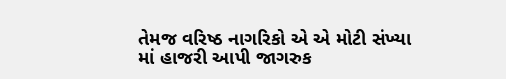તેમજ વરિષ્ઠ નાગરિકો એ એ મોટી સંખ્યા માં હાજરી આપી જાગરુક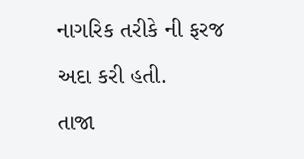નાગરિક તરીકે ની ફરજ અદા કરી હતી.
તાજા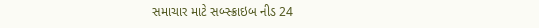સમાચાર માટે સબ્સ્ક્રાઇબ નીડ 24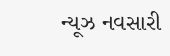ન્યૂઝ નવસારી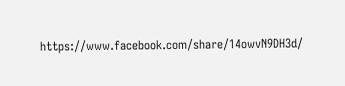https://www.facebook.com/share/14owvN9DH3d/